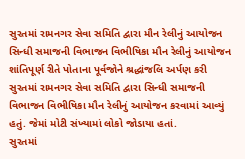સુરતમાં રામનગર સેવા સમિતિ દ્વારા મૌન રેલીનું આયોજન
સિન્ધી સમાજની વિભાજન વિભીષિકા મૌન રેલીનું આયોજન
શાંતિપૂર્ણ રીતે પોતાના પૂર્વજોને શ્રદ્ધાંજલિ અર્પણ કરી
સુરતમાં રામનગર સેવા સમિતિ દ્વારા સિન્ધી સમાજની વિભાજન વિભીષિકા મૌન રેલીનું આયોજન કરવામાં આવ્યું હતું. જેમાં મોટી સંખ્યામાં લોકો જોડાયા હતાં.
સુરતમાં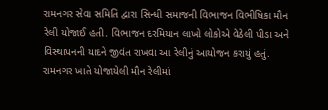રામનગર સેવા સમિતિ દ્વારા સિન્ધી સમાજની વિભાજન વિભીષિકા મૌન રેલી યોજાઈ હતી. વિભાજન દરમિયાન લાખો લોકોએ વેઠેલી પીડા અને વિસ્થાપનની યાદને જીવંત રાખવા આ રેલીનું આયોજન કરાયું હતું. રામનગર ખાતે યોજાયેલી મૌન રેલીમાં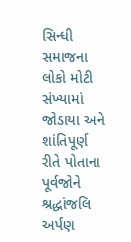સિન્ધી સમાજના લોકો મોટી સંખ્યામાં જોડાયા અને શાંતિપૂર્ણ રીતે પોતાના પૂર્વજોને શ્રદ્ધાંજલિ અર્પણ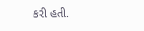કરી હતી.